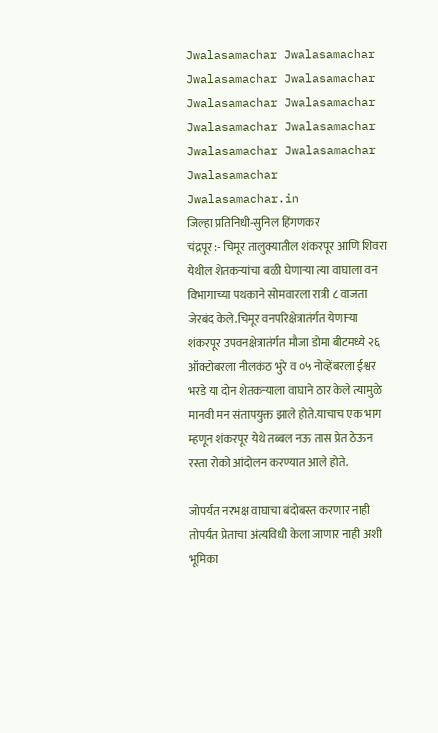Jwalasamachar Jwalasamachar Jwalasamachar Jwalasamachar
Jwalasamachar Jwalasamachar Jwalasamachar Jwalasamachar
Jwalasamachar Jwalasamachar Jwalasamachar Jwalasamachar.in
जिल्हा प्रतिनिधी-सुनिल हिंगणकर
चंद्रपूर :- चिमूर तालुक्यातील शंकरपूर आणि शिवरा येथील शेतकऱ्यांचा बळी घेणाऱ्या त्या वाघाला वन विभागाच्या पथकाने सोमवारला रात्री ८ वाजता जेरबंद केले.चिमूर वनपरिक्षेत्रातंर्गत येणाऱ्या शंकरपूर उपवनक्षेत्रातंर्गत मौजा डोमा बीटमध्ये २६ ऑक्टोबरला नीलकंठ भुरे व ०५ नोव्हेंबरला ईश्वर भरडे या दोन शेतकऱ्याला वाघाने ठार केले त्यामुळे मानवी मन संतापयुक्त झाले होते.याचाच एक भाग म्हणून शंकरपूर येथे तब्बल नऊ तास प्रेत ठेऊन रस्ता रोको आंदोलन करण्यात आले होते.

जोपर्यंत नरभक्ष वाघाचा बंदोबस्त करणार नाही तोपर्यंत प्रेताचा अंत्यविधी केला जाणार नाही अशी भूमिका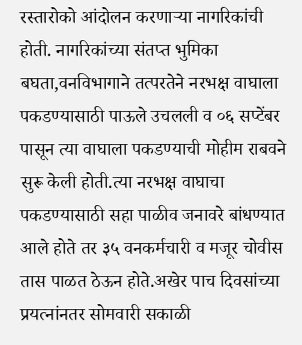रस्तारोको आंदोलन करणाऱ्या नागरिकांची होती. नागरिकांच्या संतप्त भुमिका बघता,वनविभागाने तत्परतेने नरभक्ष वाघाला पकडण्यासाठी पाऊले उचलली व ०६ सप्टेंबर पासून त्या वाघाला पकडण्याची मोहीम राबवने सुरू केली होती.त्या नरभक्ष वाघाचा पकडण्यासाठी सहा पाळीव जनावरे बांधण्यात आले होते तर ३५ वनकर्मचारी व मजूर चोवीस तास पाळत ठेऊन होते.अखेर पाच दिवसांच्या प्रयत्नांनतर सोमवारी सकाळी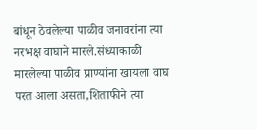बांधून ठेवलेल्या पाळीव जनावरांना त्या नरभक्ष वाघाने मारले.संध्याकाळी मारलेल्या पाळीव प्राण्यांना खायला वाघ परत आला असता,शिताफीने त्या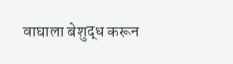वाघाला बेशुद्ध करून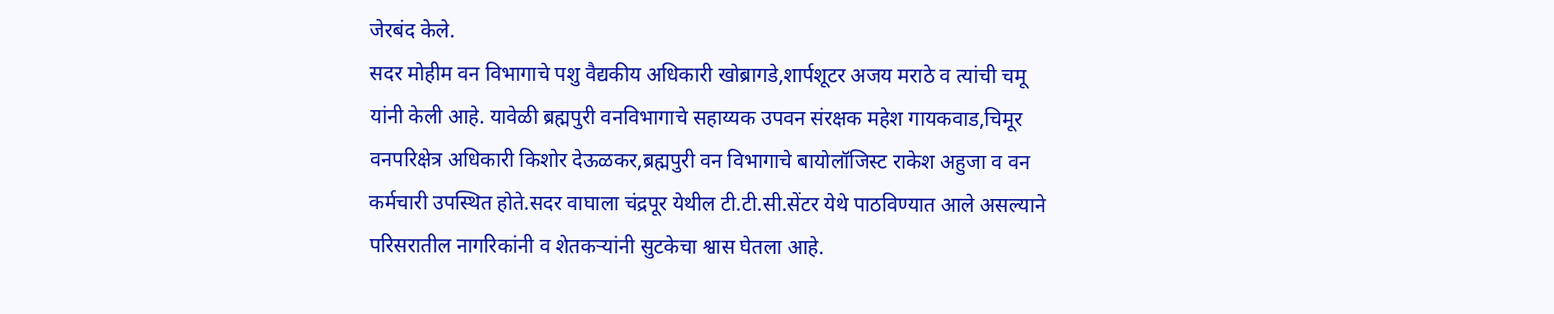जेरबंद केले.
सदर मोहीम वन विभागाचे पशु वैद्यकीय अधिकारी खोब्रागडे,शार्पशूटर अजय मराठे व त्यांची चमू यांनी केली आहे. यावेळी ब्रह्मपुरी वनविभागाचे सहाय्यक उपवन संरक्षक महेश गायकवाड,चिमूर वनपरिक्षेत्र अधिकारी किशोर देऊळकर,ब्रह्मपुरी वन विभागाचे बायोलॉजिस्ट राकेश अहुजा व वन कर्मचारी उपस्थित होते.सदर वाघाला चंद्रपूर येथील टी.टी.सी.सेंटर येथे पाठविण्यात आले असल्याने परिसरातील नागरिकांनी व शेतकऱ्यांनी सुटकेचा श्वास घेतला आहे.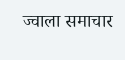ज्वाला समाचार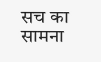सच का सामना